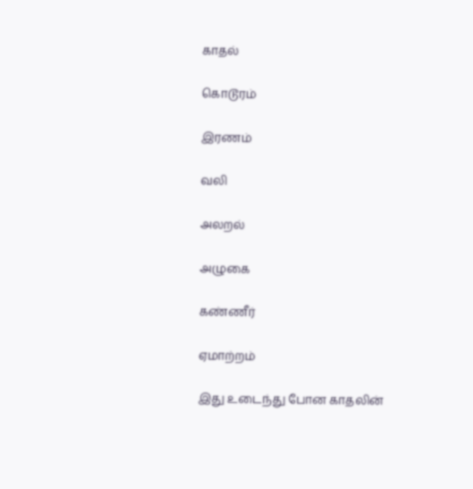காதல்

கொடூரம்

இரணம்

வலி

அலறல்

அழுகை

கண்ணீர்

ஏமாற்றம்

இது உடைந்து போன காதலின்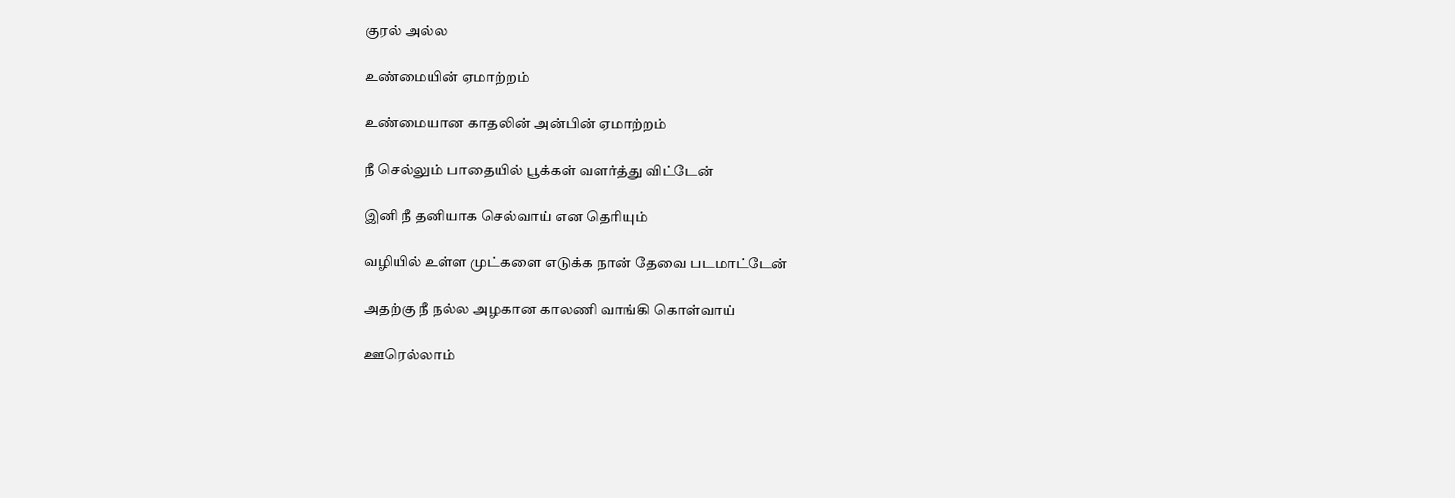குரல் அல்ல

உண்மையின் ஏமாற்றம்

உண்மையான காதலின் அன்பின் ஏமாற்றம்

நீ செல்லும் பாதையில் பூக்கள் வளர்த்து விட்டேன்

இனி நீ தனியாக செல்வாய் என தெரியும்

வழியில் உள்ள முட்களை எடுக்க நான் தேவை படமாட்டேன்

அதற்கு நீ நல்ல அழகான காலணி வாங்கி கொள்வாய்

ஊரெல்லாம்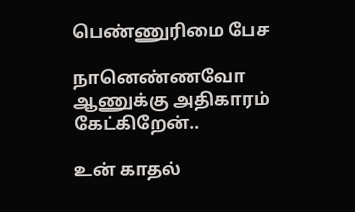பெண்ணுரிமை பேச

நானெண்ணவோ ஆணுக்கு அதிகாரம் கேட்கிறேன்..

உன் காதல்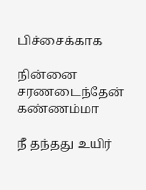பிச்சைக்காக

நின்னை சரணடைந்தேன் கண்ணம்மா

நீ தந்தது உயிர்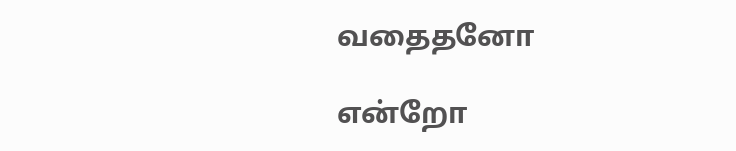வதைதனோ

என்றோ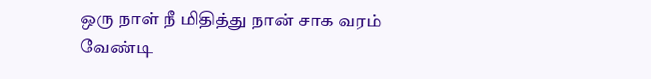ஒரு நாள் நீ மிதித்து நான் சாக வரம் வேண்டி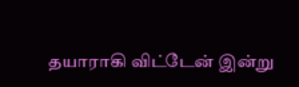தயாராகி விட்டேன் இன்று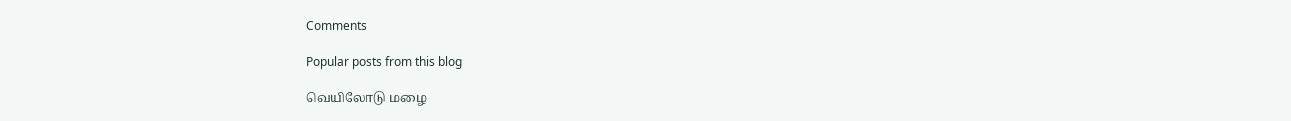Comments

Popular posts from this blog

வெயிலோடு மழை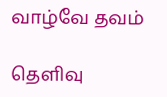வாழ்வே தவம்

தெளிவு